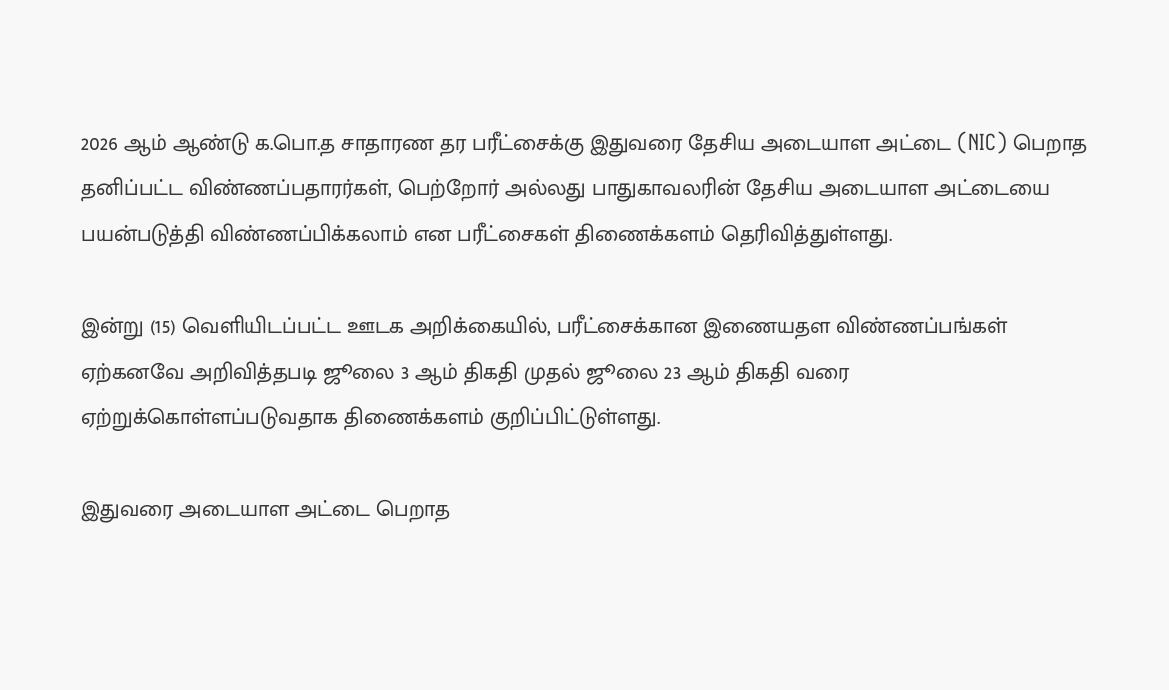2026 ஆம் ஆண்டு க.பொ.த சாதாரண தர பரீட்சைக்கு இதுவரை தேசிய அடையாள அட்டை (NIC) பெறாத தனிப்பட்ட விண்ணப்பதாரர்கள், பெற்றோர் அல்லது பாதுகாவலரின் தேசிய அடையாள அட்டையை பயன்படுத்தி விண்ணப்பிக்கலாம் என பரீட்சைகள் திணைக்களம் தெரிவித்துள்ளது.

இன்று (15) வெளியிடப்பட்ட ஊடக அறிக்கையில், பரீட்சைக்கான இணையதள விண்ணப்பங்கள் ஏற்கனவே அறிவித்தபடி ஜூலை 3 ஆம் திகதி முதல் ஜூலை 23 ஆம் திகதி வரை ஏற்றுக்கொள்ளப்படுவதாக திணைக்களம் குறிப்பிட்டுள்ளது.

இதுவரை அடையாள அட்டை பெறாத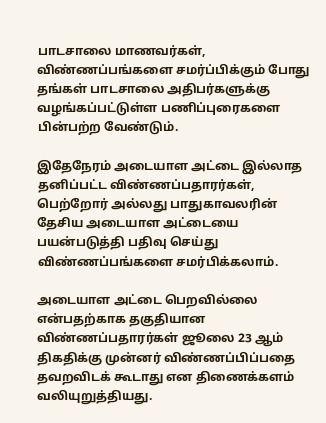பாடசாலை மாணவர்கள், விண்ணப்பங்களை சமர்ப்பிக்கும் போது தங்கள் பாடசாலை அதிபர்களுக்கு வழங்கப்பட்டுள்ள பணிப்புரைகளை பின்பற்ற வேண்டும்.

இதேநேரம் அடையாள அட்டை இல்லாத தனிப்பட்ட விண்ணப்பதாரர்கள், பெற்றோர் அல்லது பாதுகாவலரின் தேசிய அடையாள அட்டையை பயன்படுத்தி பதிவு செய்து விண்ணப்பங்களை சமர்பிக்கலாம்.

அடையாள அட்டை பெறவில்லை என்பதற்காக தகுதியான விண்ணப்பதாரர்கள் ஜூலை 23 ஆம் திகதிக்கு முன்னர் விண்ணப்பிப்பதை தவறவிடக் கூடாது என திணைக்களம் வலியுறுத்தியது.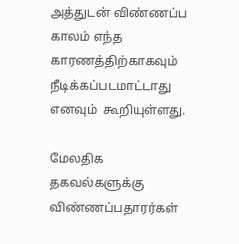அத்துடன் விண்ணப்ப காலம் எந்த காரணத்திற்காகவும் நீடிக்கப்படமாட்டாது எனவும்  கூறியுள்ளது.

மேலதிக தகவல்களுக்கு விண்ணப்பதாரர்கள்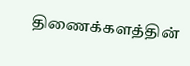திணைக்களத்தின்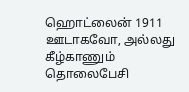ஹொட்லைன் 1911 ஊடாகவோ, அல்லது கீழ்காணும் தொலைபேசி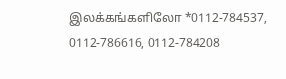இலக்கங்களிலோ *0112-784537, 0112-786616, 0112-784208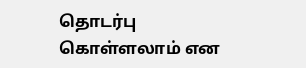தொடர்பு கொள்ளலாம் என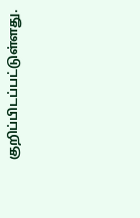குறிப்பிடப்பட்டுள்ளது.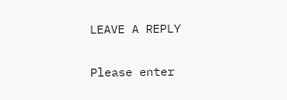LEAVE A REPLY

Please enter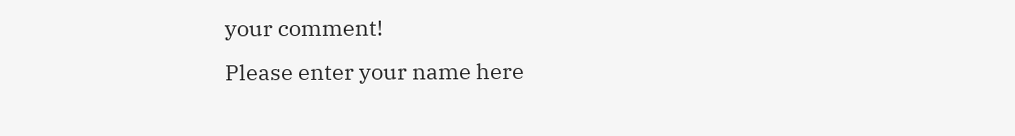your comment!
Please enter your name here